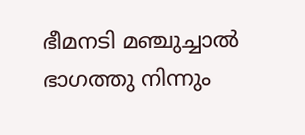ഭീമനടി മഞ്ചുച്ചാൽ ഭാഗത്തു നിന്നും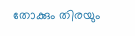തോക്കും തിരയും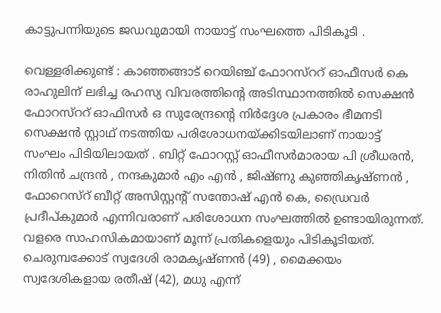കാട്ടുപന്നിയുടെ ജഡവുമായി നായാട്ട് സംഘത്തെ പിടികൂടി .

വെള്ളരിക്കുണ്ട് : കാഞ്ഞങ്ങാട് റെയിഞ്ച് ഫോറസ്ററ് ഓഫീസർ കെ രാഹുലിന് ലഭിച്ച രഹസ്യ വിവരത്തിന്റെ അടിസ്ഥാനത്തിൽ സെക്ഷൻ ഫോറസ്ററ് ഓഫിസർ ഒ സുരേന്ദ്രന്റെ നിർദ്ദേശ പ്രകാരം ഭീമനടി സെക്ഷൻ സ്റ്റാഥ് നടത്തിയ പരിശോധനയ്ക്കിടയിലാണ് നായാട്ട് സംഘം പിടിയിലായത് . ബിറ്റ് ഫോറസ്റ്റ് ഓഫീസർമാരായ പി ശ്രീധരൻ, നിതിൻ ചന്ദ്രൻ , നന്ദകുമാർ എം എൻ , ജിഷ്ണു കുഞ്ഞികൃഷ്ണൻ , ഫോറെസ്റ് ബീറ്റ് അസിസ്റ്റന്റ് സന്തോഷ് എൻ കെ, ഡ്രൈവർ പ്രദീപ്കുമാർ എന്നിവരാണ് പരിശോധന സംഘത്തിൽ ഉണ്ടായിരുന്നത്. വളരെ സാഹസികമായാണ് മൂന്ന് പ്രതികളെയും പിടികൂടിയത്. ചെരുമ്പക്കോട് സ്വദേശി രാമകൃഷ്ണൻ (49) , മൈക്കയം സ്വദേശികളായ രതീഷ് (42), മധു എന്ന്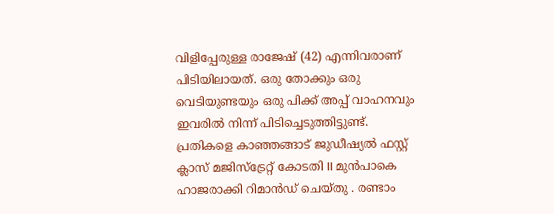വിളിപ്പേരുള്ള രാജേഷ് (42) എന്നിവരാണ് പിടിയിലായത്. ഒരു തോക്കും ഒരു വെടിയുണ്ടയും ഒരു പിക്ക് അപ്പ് വാഹനവും ഇവരിൽ നിന്ന് പിടിച്ചെടുത്തിട്ടുണ്ട്. പ്രതികളെ കാഞ്ഞങ്ങാട് ജുഡീഷ്യൽ ഫസ്റ്റ് ക്ലാസ് മജിസ്‌ട്രേറ്റ് കോടതി II മുൻപാകെ ഹാജരാക്കി റിമാൻഡ് ചെയ്തു . രണ്ടാം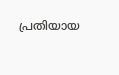പ്രതിയായ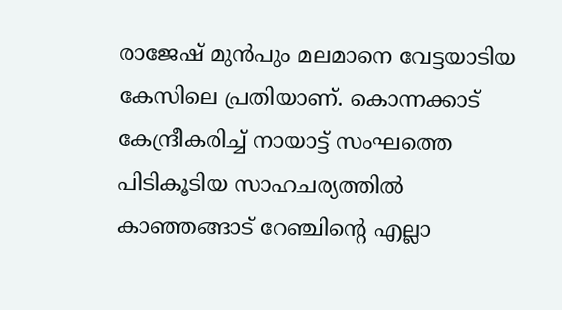രാജേഷ് മുൻപും മലമാനെ വേട്ടയാടിയ കേസിലെ പ്രതിയാണ്. കൊന്നക്കാട് കേന്ദ്രീകരിച്ച് നായാട്ട് സംഘത്തെ പിടികൂടിയ സാഹചര്യത്തിൽ കാഞ്ഞങ്ങാട് റേഞ്ചിൻ്റെ എല്ലാ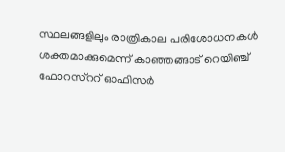സ്ഥലങ്ങളിലും രാത്രികാല പരിശോധനകൾ ശക്തമാക്കുമെന്ന് കാഞ്ഞങ്ങാട് റെയിഞ്ച് ഫോറസ്ററ് ഓഫിസർ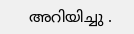അറിയിച്ചു .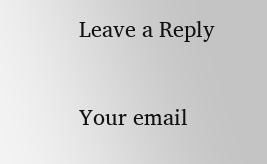Leave a Reply

Your email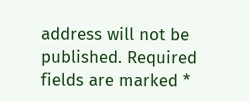address will not be published. Required fields are marked *